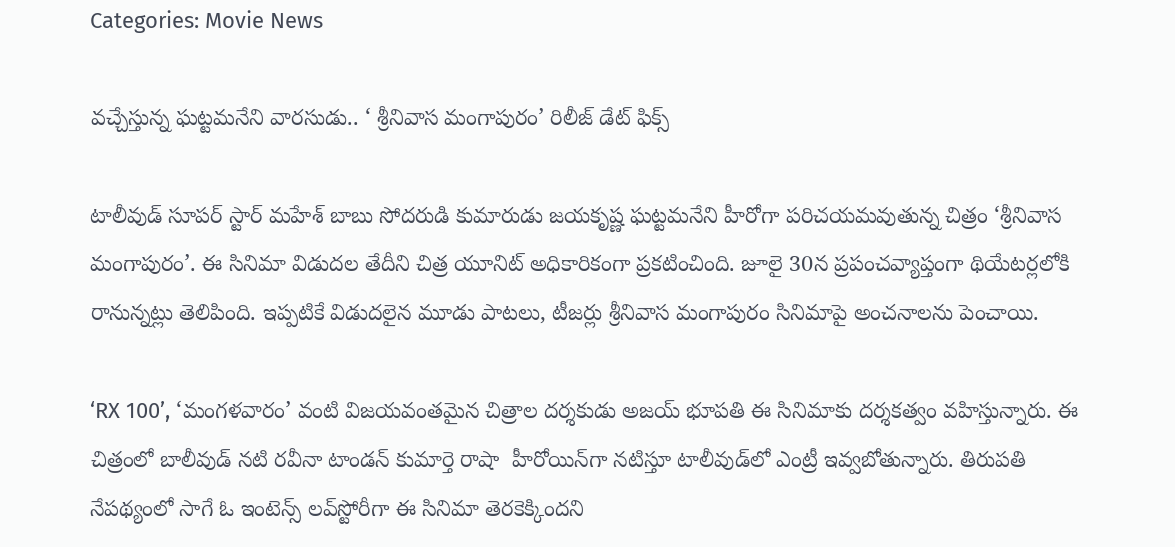Categories: Movie News

వచ్చేస్తున్న ఘట్టమనేని వారసుడు.. ‘ శ్రీనివాస మంగాపురం’ రిలీజ్ డేట్ ఫిక్స్

టాలీవుడ్ సూపర్ స్టార్ మహేశ్ బాబు సోదరుడి కుమారుడు జయకృష్ణ ఘట్టమనేని హీరోగా పరిచయమవుతున్న చిత్రం ‘శ్రీనివాస మంగాపురం’. ఈ సినిమా విడుదల తేదీని చిత్ర యూనిట్ అధికారికంగా ప్రకటించింది. జూలై 30న ప్రపంచవ్యాప్తంగా థియేటర్లలోకి రానున్నట్లు తెలిపింది. ఇప్పటికే విడుదలైన మూడు పాటలు, టీజర్లు శ్రీనివాస మంగాపురం సినిమాపై అంచనాలను పెంచాయి.

‘RX 100’, ‘మంగళవారం’ వంటి విజయవంతమైన చిత్రాల దర్శకుడు అజయ్ భూపతి ఈ సినిమాకు దర్శకత్వం వహిస్తున్నారు. ఈ చిత్రంలో బాలీవుడ్ నటి రవీనా టాండన్ కుమార్తె రాషా  హీరోయిన్‌గా నటిస్తూ టాలీవుడ్‌లో ఎంట్రీ ఇవ్వబోతున్నారు. తిరుపతి నేపథ్యంలో సాగే ఓ ఇంటెన్స్ లవ్‌స్టోరీగా ఈ సినిమా తెరకెక్కిందని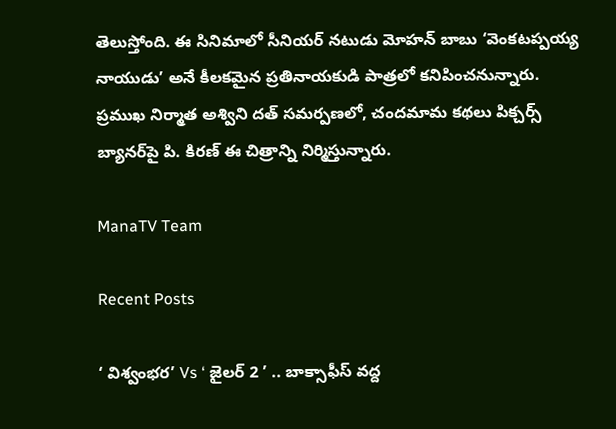తెలుస్తోంది. ఈ సినిమాలో సీనియర్ నటుడు మోహన్ బాబు ‘వెంకటప్పయ్య నాయుడు’ అనే కీలకమైన ప్రతినాయకుడి పాత్రలో కనిపించనున్నారు. ప్రముఖ నిర్మాత అశ్విని దత్ సమర్పణలో, చందమామ కథలు పిక్చర్స్ బ్యానర్‌పై పి. కిరణ్ ఈ చిత్రాన్ని నిర్మిస్తున్నారు.

ManaTV Team

Recent Posts

‘ విశ్వంభర’ Vs ‘ జైలర్ 2 ’ .. బాక్సాఫీస్ వద్ద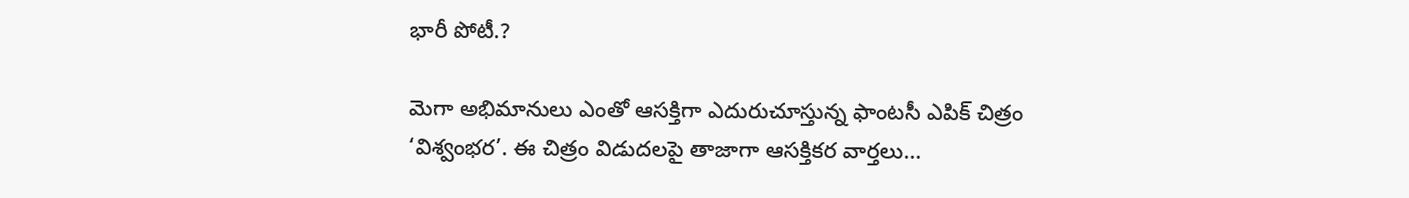భారీ పోటీ.?

మెగా అభిమానులు ఎంతో ఆసక్తిగా ఎదురుచూస్తున్న ఫాంటసీ ఎపిక్ చిత్రం ‘విశ్వంభర’. ఈ చిత్రం విడుదలపై తాజాగా ఆసక్తికర వార్తలు…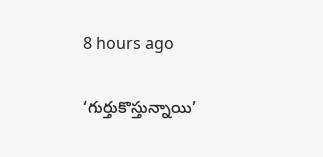8 hours ago

‘గుర్తుకొస్తున్నాయి’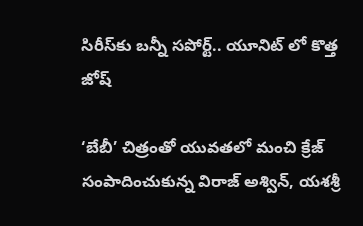సిరీస్‌కు బన్నీ సపోర్ట్.. యూనిట్ లో కొత్త జోష్

‘బేబీ’ చిత్రంతో యువతలో మంచి క్రేజ్ సంపాదించుకున్న విరాజ్ అశ్విన్, యశశ్రీ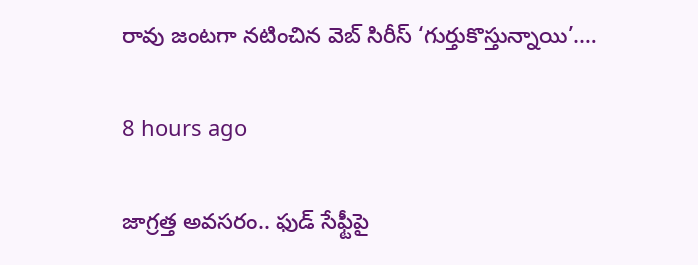రావు జంటగా నటించిన వెబ్ సిరీస్ ‘గుర్తుకొస్తున్నాయి’.…

8 hours ago

జాగ్రత్త అవసరం.. ఫుడ్ సేఫ్టీపై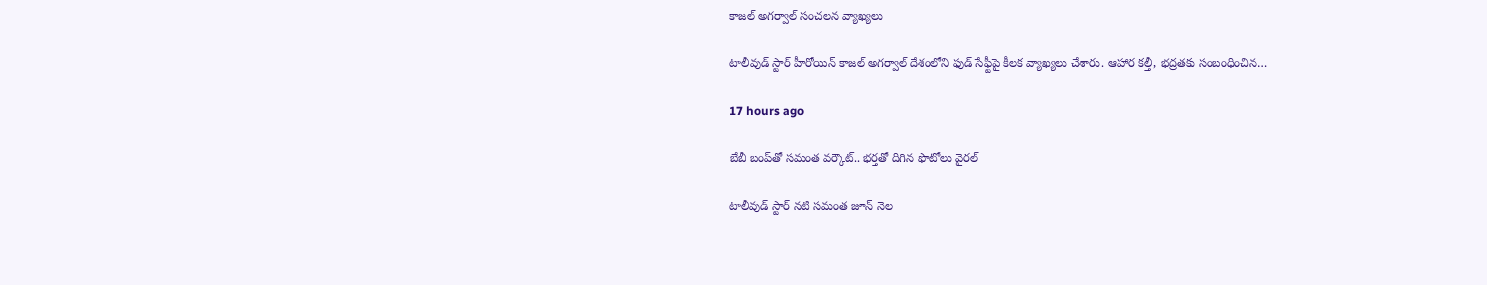కాజల్ అగర్వాల్ సంచలన వ్యాఖ్యలు

టాలీవుడ్ స్టార్ హీరోయిన్ కాజల్ అగర్వాల్ దేశంలోని ఫుడ్ సేఫ్టీపై కీలక వ్యాఖ్యలు చేశారు. ఆహార కల్తీ, భద్రతకు సంబంధించిన…

17 hours ago

బేబీ బంప్‌తో సమంత వర్కౌట్‌.. భర్తతో దిగిన ఫొటోలు వైరల్

టాలీవుడ్ స్టార్ నటి సమంత జూన్ నెల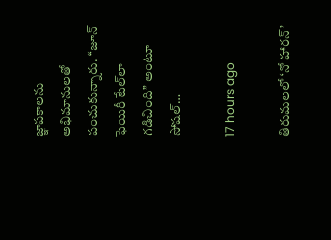జ్ఞాపకాలను అభిమానులతో పంచుకున్నారు. ‘‘జూన్ ఫెయిరీ టేల్‌లా గడిచింది’’ అంటూ సోషల్…

17 hours ago

తిరుమలలో ‘నో హారన్’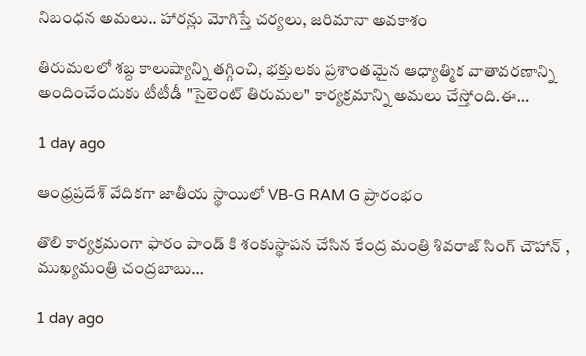నిబంధన అమలు.. హారన్లు మోగిస్తే చర్యలు, జరిమానా అవకాశం

తిరుమలలో శబ్ద కాలుష్యాన్ని తగ్గించి, భక్తులకు ప్రశాంతమైన ఆధ్యాత్మిక వాతావరణాన్ని అందించేందుకు టీటీడీ "సైలెంట్ తిరుమల" కార్యక్రమాన్ని అమలు చేస్తోంది.ఈ…

1 day ago

ఆంధ్రప్రదేశ్ వేదికగా జాతీయ స్థాయిలో VB-G RAM G ప్రారంభం

తొలి కార్యక్రమంగా ఫారం పాండ్ కి శంకుస్థాపన చేసిన కేంద్ర మంత్రి శివరాజ్ సింగ్ చౌహాన్ , ముఖ్యమంత్రి చంద్రబాబు…

1 day ago